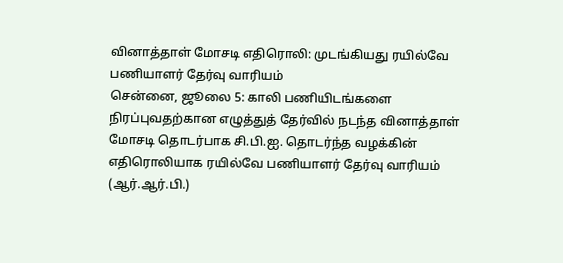வினாத்தாள் மோசடி எதிரொலி: முடங்கியது ரயில்வே பணியாளர் தேர்வு வாரியம்
சென்னை, ஜூலை 5: காலி பணியிடங்களை நிரப்புவதற்கான எழுத்துத் தேர்வில் நடந்த வினாத்தாள் மோசடி தொடர்பாக சி.பி.ஐ. தொடர்ந்த வழக்கின் எதிரொலியாக ரயில்வே பணியாளர் தேர்வு வாரியம் (ஆர்.ஆர்.பி.)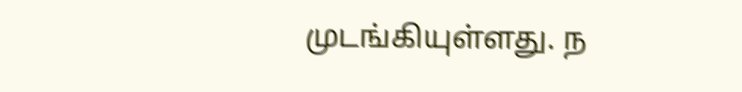முடங்கியுள்ளது. ந